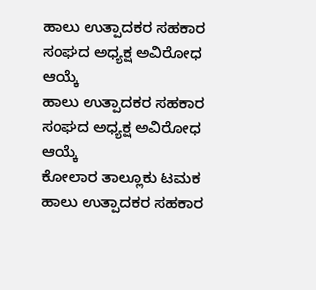ಹಾಲು ಉತ್ಪಾದಕರ ಸಹಕಾರ ಸಂಘದ ಅಧ್ಯಕ್ಷ ಅವಿರೋಧ ಆಯ್ಕೆ
ಹಾಲು ಉತ್ಪಾದಕರ ಸಹಕಾರ ಸಂಘದ ಅಧ್ಯಕ್ಷ ಅವಿರೋಧ ಆಯ್ಕೆ
ಕೋಲಾರ ತಾಲ್ಲೂಕು ಟಮಕ ಹಾಲು ಉತ್ಪಾದಕರ ಸಹಕಾರ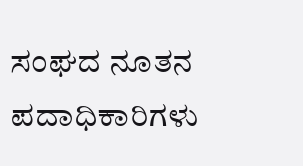ಸಂಘದ ನೂತನ ಪದಾಧಿಕಾರಿಗಳು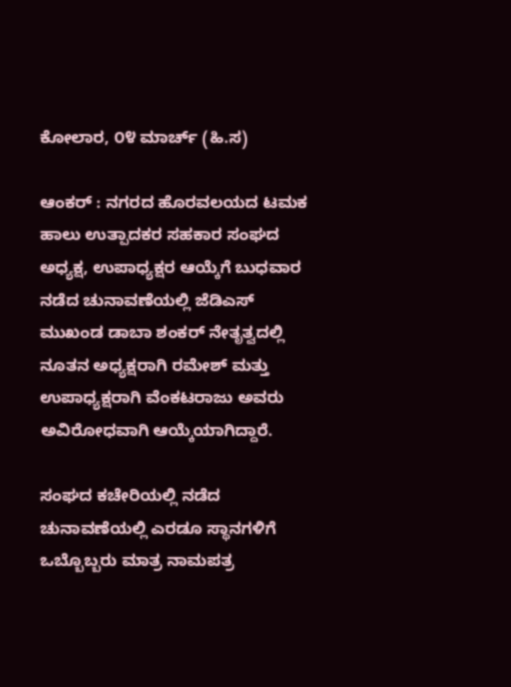ಕೋಲಾರ, ೦೪ ಮಾರ್ಚ್ (ಹಿ.ಸ)

ಆಂಕರ್ : ನಗರದ ಹೊರವಲಯದ ಟಮಕ ಹಾಲು ಉತ್ಪಾದಕರ ಸಹಕಾರ ಸಂಘದ ಅಧ್ಯಕ್ಷ, ಉಪಾಧ್ಯಕ್ಷರ ಆಯ್ಕೆಗೆ ಬುಧವಾರ ನಡೆದ ಚುನಾವಣೆಯಲ್ಲಿ ಜೆಡಿಎಸ್ ಮುಖಂಡ ಡಾಬಾ ಶಂಕರ್ ನೇತೃತ್ವದಲ್ಲಿ ನೂತನ ಅಧ್ಯಕ್ಷರಾಗಿ ರಮೇಶ್ ಮತ್ತು ಉಪಾಧ್ಯಕ್ಷರಾಗಿ ವೆಂಕಟರಾಜು ಅವರು ಅವಿರೋಧವಾಗಿ ಆಯ್ಕೆಯಾಗಿದ್ದಾರೆ.

ಸಂಘದ ಕಚೇರಿಯಲ್ಲಿ ನಡೆದ ಚುನಾವಣೆಯಲ್ಲಿ ಎರಡೂ ಸ್ಥಾನಗಳಿಗೆ ಒಬ್ಬೊಬ್ಬರು ಮಾತ್ರ ನಾಮಪತ್ರ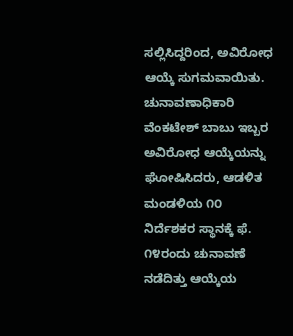ಸಲ್ಲಿಸಿದ್ದರಿಂದ, ಅವಿರೋಧ ಆಯ್ಕೆ ಸುಗಮವಾಯಿತು. ಚುನಾವಣಾಧಿಕಾರಿ ವೆಂಕಟೇಶ್ ಬಾಬು ಇಬ್ಬರ ಅವಿರೋಧ ಆಯ್ಕೆಯನ್ನು ಘೋಷಿಸಿದರು, ಆಡಳಿತ ಮಂಡಳಿಯ ೧೦ ನಿರ್ದೆಶಕರ ಸ್ಥಾನಕ್ಕೆ ಫೆ. ೧೪ರಂದು ಚುನಾವಣೆ ನಡೆದಿತ್ತು ಆಯ್ಕೆಯ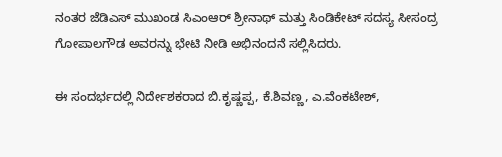ನಂತರ ಜೆಡಿಎಸ್ ಮುಖಂಡ ಸಿಎಂಆರ್ ಶ್ರೀನಾಥ್ ಮತ್ತು ಸಿಂಡಿಕೇಟ್ ಸದಸ್ಯ ಸೀಸಂದ್ರ ಗೋಪಾಲಗೌಡ ಅವರನ್ನು ಭೇಟಿ ನೀಡಿ ಅಭಿನಂದನೆ ಸಲ್ಲಿಸಿದರು.

ಈ ಸಂದರ್ಭದಲ್ಲಿ ನಿರ್ದೇಶಕರಾದ ಬಿ.ಕೃಷ್ಣಪ್ಪ, ಕೆ.ಶಿವಣ್ಣ, ಎ.ವೆಂಕಟೇಶ್,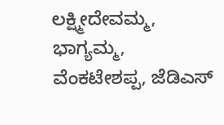ಲಕ್ಷ್ಮೀದೇವಮ್ಮ, ಭಾಗ್ಯಮ್ಮ, ವೆಂಕಟೇಶಪ್ಪ, ಜೆಡಿಎಸ್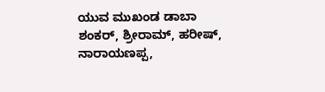ಯುವ ಮುಖಂಡ ಡಾಬಾ ಶಂಕರ್, ಶ್ರೀರಾಮ್, ಹರೀಷ್, ನಾರಾಯಣಪ್ಪ,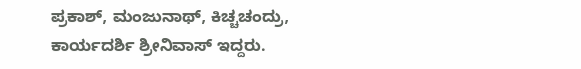ಪ್ರಕಾಶ್, ಮಂಜುನಾಥ್, ಕಿಚ್ಚಚಂದ್ರು, ಕಾರ್ಯದರ್ಶಿ ಶ್ರೀನಿವಾಸ್ ಇದ್ದರು.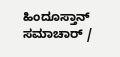ಹಿಂದೂಸ್ತಾನ್ ಸಮಾಚಾರ್ /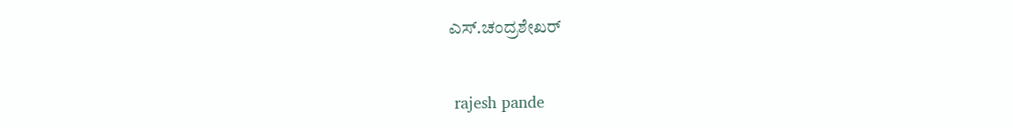ಎಸ್.ಚಂದ್ರಶೇಖರ್


 rajesh pande